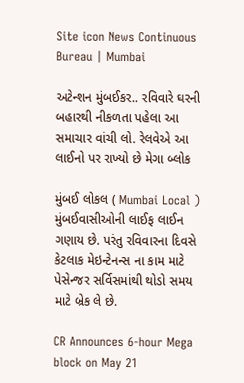Site icon News Continuous Bureau | Mumbai

અટેન્શન મુંબઈકર.. રવિવારે ઘરની બહારથી નીકળતા પહેલા આ સમાચાર વાંચી લો. રેલવેએ આ લાઈનો પર રાખ્યો છે મેગા બ્લોક

મુંબઈ લોકલ ( Mumbai Local ) મુંબઈવાસીઓની લાઈફ લાઈન ગણાય છે. પરંતુ રવિવારના દિવસે કેટલાક મેઇન્ટેનન્સ ના કામ માટે પેસેન્જર સર્વિસમાંથી થોડો સમય માટે બ્રેક લે છે.

CR Announces 6-hour Mega block on May 21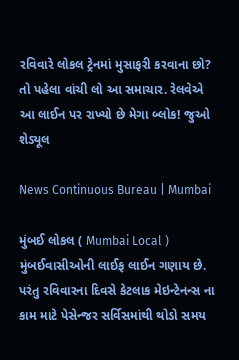રવિવારે લોકલ ટ્રેનમાં મુસાફરી કરવાના છો? તો પહેલા વાંચી લો આ સમાચાર. રેલવેએ આ લાઈન પર રાખ્યો છે મેગા બ્લોક! જુઓ શેડ્યૂલ

News Continuous Bureau | Mumbai

મુંબઈ લોકલ ( Mumbai Local ) મુંબઈવાસીઓની લાઈફ લાઈન ગણાય છે. પરંતુ રવિવારના દિવસે કેટલાક મેઇન્ટેનન્સ ના કામ માટે પેસેન્જર સર્વિસમાંથી થોડો સમય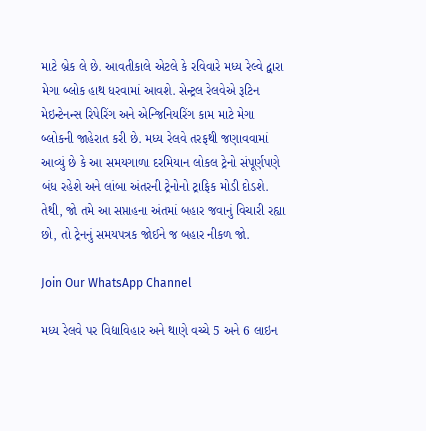માટે બ્રેક લે છે. આવતીકાલે એટલે કે રવિવારે મધ્ય રેલ્વે દ્વારા મેગા બ્લોક હાથ ધરવામાં આવશે. સેન્ટ્રલ રેલવેએ રૂટિન મેઇન્ટેનન્સ રિપેરિંગ અને એન્જિનિયરિંગ કામ માટે મેગા બ્લોકની જાહેરાત કરી છે. મધ્ય રેલવે તરફથી જણાવવામાં આવ્યું છે કે આ સમયગાળા દરમિયાન લોકલ ટ્રેનો સંપૂર્ણપણે બંધ રહેશે અને લાંબા અંતરની ટ્રેનોનો ટ્રાફિક મોડી દોડશે. તેથી, જો તમે આ સપ્તાહના અંતમાં બહાર જવાનું વિચારી રહ્યા છો, તો ટ્રેનનું સમયપત્રક જોઈને જ બહાર નીકળ જો.

Join Our WhatsApp Channel

મધ્ય રેલવે પર વિદ્યાવિહાર અને થાણે વચ્ચે 5 અને 6 લાઇન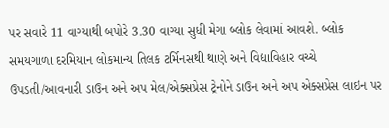પર સવારે 11 વાગ્યાથી બપોરે 3.30 વાગ્યા સુધી મેગા બ્લોક લેવામાં આવશે. બ્લોક સમયગાળા દરમિયાન લોકમાન્ય તિલક ટર્મિનસથી થાણે અને વિદ્યાવિહાર વચ્ચે ઉપડતી/આવનારી ડાઉન અને અપ મેલ/એક્સપ્રેસ ટ્રેનોને ડાઉન અને અપ એક્સપ્રેસ લાઇન પર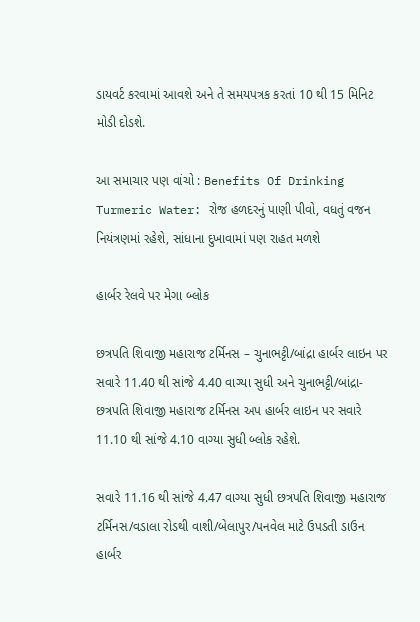ડાયવર્ટ કરવામાં આવશે અને તે સમયપત્રક કરતાં 10 થી 15 મિનિટ મોડી દોડશે.

આ સમાચાર પણ વાંચો : Benefits Of Drinking Turmeric Water: રોજ હળદરનું પાણી પીવો, વધતું વજન નિયંત્રણમાં રહેશે, સાંધાના દુખાવામાં પણ રાહત મળશે

હાર્બર રેલવે પર મેગા બ્લોક

છત્રપતિ શિવાજી મહારાજ ટર્મિનસ – ચુનાભટ્ટી/બાંદ્રા હાર્બર લાઇન પર સવારે 11.40 થી સાંજે 4.40 વાગ્યા સુધી અને ચુનાભટ્ટી/બાંદ્રા- છત્રપતિ શિવાજી મહારાજ ટર્મિનસ અપ હાર્બર લાઇન પર સવારે 11.10 થી સાંજે 4.10 વાગ્યા સુધી બ્લોક રહેશે.

સવારે 11.16 થી સાંજે 4.47 વાગ્યા સુધી છત્રપતિ શિવાજી મહારાજ ટર્મિનસ/વડાલા રોડથી વાશી/બેલાપુર/પનવેલ માટે ઉપડતી ડાઉન હાર્બર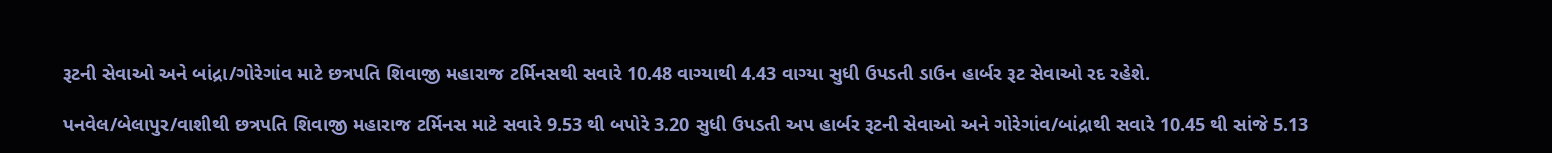રૂટની સેવાઓ અને બાંદ્રા/ગોરેગાંવ માટે છત્રપતિ શિવાજી મહારાજ ટર્મિનસથી સવારે 10.48 વાગ્યાથી 4.43 વાગ્યા સુધી ઉપડતી ડાઉન હાર્બર રૂટ સેવાઓ રદ રહેશે.

પનવેલ/બેલાપુર/વાશીથી છત્રપતિ શિવાજી મહારાજ ટર્મિનસ માટે સવારે 9.53 થી બપોરે 3.20 સુધી ઉપડતી અપ હાર્બર રૂટની સેવાઓ અને ગોરેગાંવ/બાંદ્રાથી સવારે 10.45 થી સાંજે 5.13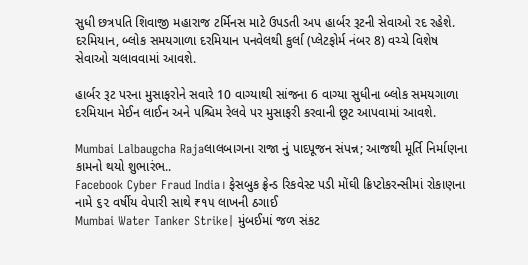સુધી છત્રપતિ શિવાજી મહારાજ ટર્મિનસ માટે ઉપડતી અપ હાર્બર રૂટની સેવાઓ રદ રહેશે. દરમિયાન, બ્લોક સમયગાળા દરમિયાન પનવેલથી કુર્લા (પ્લેટફોર્મ નંબર 8) વચ્ચે વિશેષ સેવાઓ ચલાવવામાં આવશે.

હાર્બર રૂટ પરના મુસાફરોને સવારે 10 વાગ્યાથી સાંજના 6 વાગ્યા સુધીના બ્લોક સમયગાળા દરમિયાન મેઈન લાઈન અને પશ્ચિમ રેલવે પર મુસાફરી કરવાની છૂટ આપવામાં આવશે.

Mumbai Lalbaugcha Rajaલાલબાગના રાજા નું પાદપૂજન સંપન્ન; આજથી મૂર્તિ નિર્માણના કામનો થયો શુભારંભ..
Facebook Cyber Fraud India। ફેસબુક ફ્રેન્ડ રિકવેસ્ટ પડી મોંઘી ક્રિપ્ટોકરન્સીમાં રોકાણના નામે ૬૨ વર્ષીય વેપારી સાથે ₹૧૫ લાખની ઠગાઈ
Mumbai Water Tanker Strike| મુંબઈમાં જળ સંકટ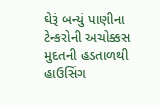ઘેરૂં બન્યું પાણીના ટેન્કરોની અચોક્કસ મુદતની હડતાળથી હાઉસિંગ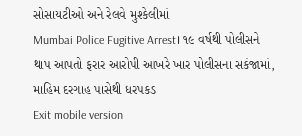સોસાયટીઓ અને રેલવે મુશ્કેલીમાં
Mumbai Police Fugitive Arrest। ૧૯ વર્ષથી પોલીસને થાપ આપતો ફરાર આરોપી આખરે ખાર પોલીસના સકંજામાં, માહિમ દરગાહ પાસેથી ધરપકડ
Exit mobile version